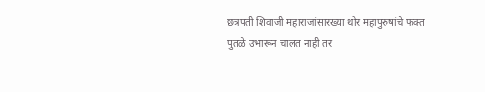छत्रपती शिवाजी महाराजांसारख्या थोर महापुरुषांचे फक्त पुतळे उभारून चालत नाही तर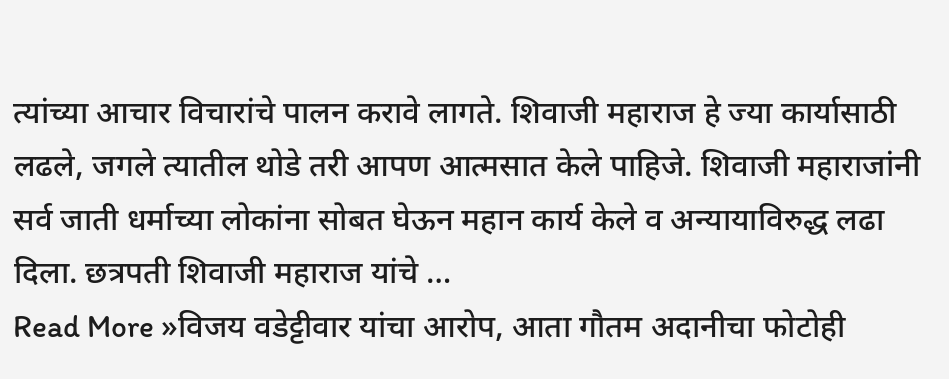त्यांच्या आचार विचारांचे पालन करावे लागते. शिवाजी महाराज हे ज्या कार्यासाठी लढले, जगले त्यातील थोडे तरी आपण आत्मसात केले पाहिजे. शिवाजी महाराजांनी सर्व जाती धर्माच्या लोकांना सोबत घेऊन महान कार्य केले व अन्यायाविरुद्ध लढा दिला. छत्रपती शिवाजी महाराज यांचे …
Read More »विजय वडेट्टीवार यांचा आरोप, आता गौतम अदानीचा फोटोही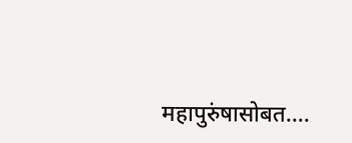महापुरुंषासोबत….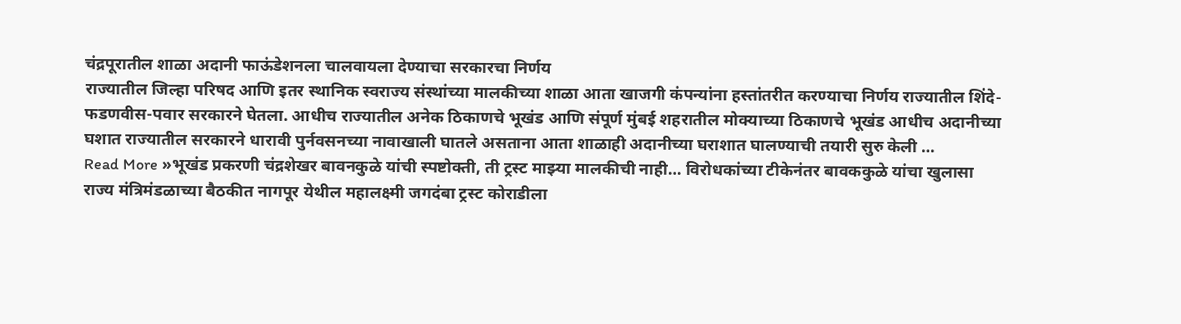चंद्रपूरातील शाळा अदानी फाऊंडेशनला चालवायला देण्याचा सरकारचा निर्णय
राज्यातील जिल्हा परिषद आणि इतर स्थानिक स्वराज्य संस्थांच्या मालकीच्या शाळा आता खाजगी कंपन्यांना हस्तांतरीत करण्याचा निर्णय राज्यातील शिंदे-फडणवीस-पवार सरकारने घेतला. आधीच राज्यातील अनेक ठिकाणचे भूखंड आणि संपूर्ण मुंबई शहरातील मोक्याच्या ठिकाणचे भूखंड आधीच अदानीच्या घशात राज्यातील सरकारने धारावी पुर्नवसनच्या नावाखाली घातले असताना आता शाळाही अदानीच्या घराशात घालण्याची तयारी सुरु केली …
Read More »भूखंड प्रकरणी चंद्रशेखर बावनकुळे यांची स्पष्टोक्ती, ती ट्रस्ट माझ्या मालकीची नाही… विरोधकांच्या टीकेनंतर बावककुळे यांचा खुलासा
राज्य मंत्रिमंडळाच्या बैठकीत नागपूर येथील महालक्ष्मी जगदंबा ट्रस्ट कोराडीला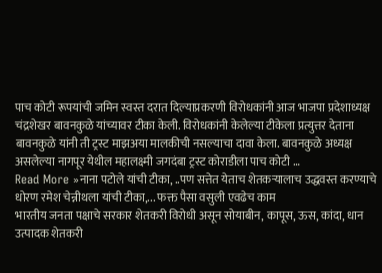पाच कोटी रूपयांची जमिन स्वस्त दरात दिल्याप्रकरणी विरोधकांनी आज भाजपा प्रदेशाध्यक्ष चंद्रशेखर बावनकुळे यांच्यावर टीका केली. विरोधकांनी केलेल्या टीकेला प्रत्युत्तर देताना बावनकुळे यांनी ती ट्रस्ट माझअया मालकीची नसल्याचा दावा केला. बावनकुळे अध्यक्ष असलेल्या नागपूर येथील महालक्ष्मी जगदंबा ट्रस्ट कोराडीला पाच कोटी …
Read More »नाना पटोले यांची टीका, ..पण सत्तेत येताच शेतकऱ्यालाच उद्धवस्त करण्याचे धोरण रमेश चेन्नीथला यांची टीका,... फक्त पैसा वसुली एवढेच काम
भारतीय जनता पक्षाचे सरकार शेतकरी विरोधी असून सोयाबीन, कापूस, ऊस, कांदा, धान उत्पादक शेतकरी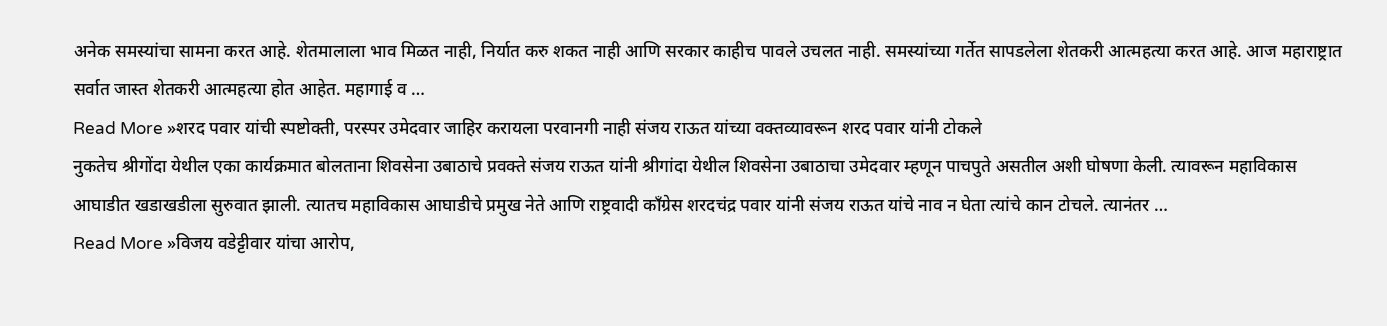अनेक समस्यांचा सामना करत आहे. शेतमालाला भाव मिळत नाही, निर्यात करु शकत नाही आणि सरकार काहीच पावले उचलत नाही. समस्यांच्या गर्तेत सापडलेला शेतकरी आत्महत्या करत आहे. आज महाराष्ट्रात सर्वात जास्त शेतकरी आत्महत्या होत आहेत. महागाई व …
Read More »शरद पवार यांची स्पष्टोक्ती, परस्पर उमेदवार जाहिर करायला परवानगी नाही संजय राऊत यांच्या वक्तव्यावरून शरद पवार यांनी टोकले
नुकतेच श्रीगोंदा येथील एका कार्यक्रमात बोलताना शिवसेना उबाठाचे प्रवक्ते संजय राऊत यांनी श्रीगांदा येथील शिवसेना उबाठाचा उमेदवार म्हणून पाचपुते असतील अशी घोषणा केली. त्यावरून महाविकास आघाडीत खडाखडीला सुरुवात झाली. त्यातच महाविकास आघाडीचे प्रमुख नेते आणि राष्ट्रवादी काँग्रेस शरदचंद्र पवार यांनी संजय राऊत यांचे नाव न घेता त्यांचे कान टोचले. त्यानंतर …
Read More »विजय वडेट्टीवार यांचा आरोप,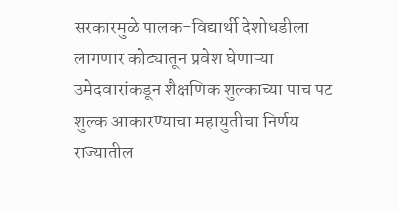सरकारमुळे पालक-विद्यार्थी देशोधडीला लागणार कोट्यातून प्रवेश घेणाऱ्या उमेदवारांकडून शैक्षणिक शुल्काच्या पाच पट शुल्क आकारण्याचा महायुतीचा निर्णय
राज्यातील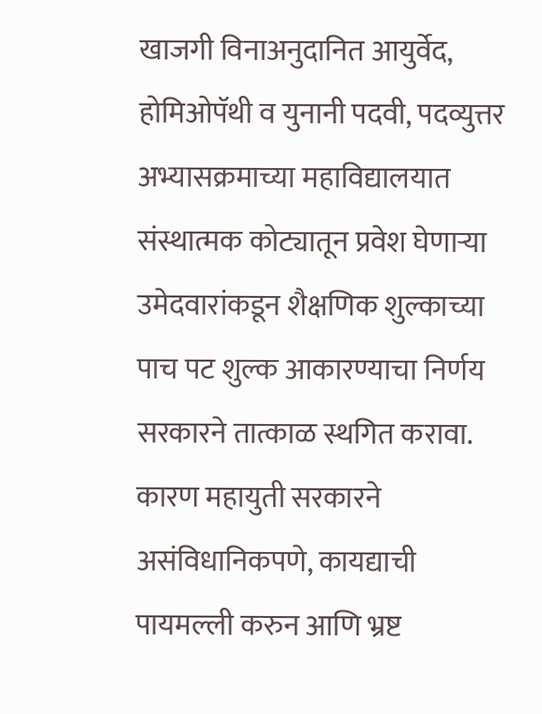खाजगी विनाअनुदानित आयुर्वेद, होमिओपॅथी व युनानी पदवी, पदव्युत्तर अभ्यासक्रमाच्या महाविद्यालयात संस्थात्मक कोट्यातून प्रवेश घेणाऱ्या उमेदवारांकडून शैक्षणिक शुल्काच्या पाच पट शुल्क आकारण्याचा निर्णय सरकारने तात्काळ स्थगित करावा. कारण महायुती सरकारने असंविधानिकपणे, कायद्याची पायमल्ली करुन आणि भ्रष्ट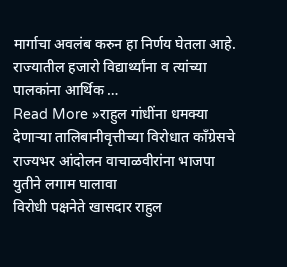मार्गाचा अवलंब करुन हा निर्णय घेतला आहे. राज्यातील हजारो विद्यार्थ्यांना व त्यांच्या पालकांना आर्थिक …
Read More »राहुल गांधींना धमक्या देणाऱ्या तालिबानीवृत्तीच्या विरोधात काँग्रेसचे राज्यभर आंदोलन वाचाळवीरांना भाजपा युतीने लगाम घालावा
विरोधी पक्षनेते खासदार राहुल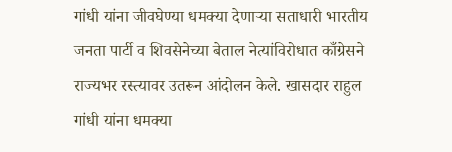गांधी यांना जीवघेण्या धमक्या देणाऱ्या सताधारी भारतीय जनता पार्टी व शिवसेनेच्या बेताल नेत्यांविरोधात काँग्रेसने राज्यभर रस्त्यावर उतरून आंदोलन केले. खासदार राहुल गांधी यांना धमक्या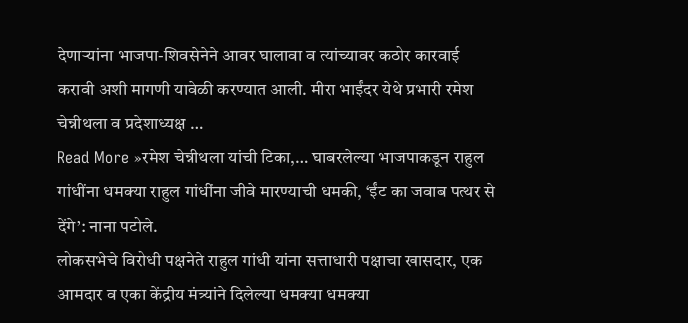देणाऱ्यांना भाजपा-शिवसेनेने आवर घालावा व त्यांच्यावर कठोर कारवाई करावी अशी मागणी यावेळी करण्यात आली. मीरा भाईंदर येथे प्रभारी रमेश चेन्नीथला व प्रदेशाध्यक्ष …
Read More »रमेश चेन्नीथला यांची टिका,… घाबरलेल्या भाजपाकडून राहुल गांधींना धमक्या राहुल गांधींना जीवे मारण्याची धमकी, ‘ईंट का जवाब पत्थर से देंगे’: नाना पटोले.
लोकसभेचे विरोधी पक्षनेते राहुल गांधी यांना सत्ताधारी पक्षाचा खासदार, एक आमदार व एका केंद्रीय मंत्र्यांने दिलेल्या धमक्या धमक्या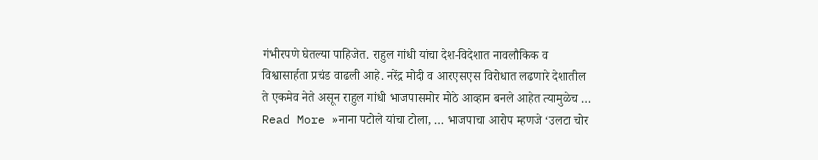गंभीरपणे घेतल्या पाहिजेत. राहुल गांधी यांचा देश-विदेशात नावलौकिक व विश्वासार्हता प्रचंड वाढली आहे. नरेंद्र मोदी व आरएसएस विरोधात लढणारे देशातील ते एकमेव नेते असून राहुल गांधी भाजपासमोर मोठे आव्हान बनले आहेत त्यामुळेच …
Read More »नाना पटोले यांचा टोला, … भाजपाचा आरोप म्हणजे ‘उलटा चोर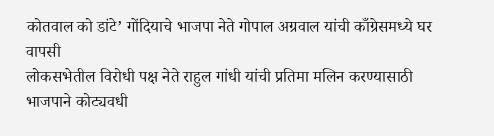कोतवाल को डांटे’ गोंदियाचे भाजपा नेते गोपाल अग्रवाल यांची काँग्रेसमध्ये घर वापसी
लोकसभेतील विरोधी पक्ष नेते राहुल गांधी यांची प्रतिमा मलिन करण्यासाठी भाजपाने कोट्यवधी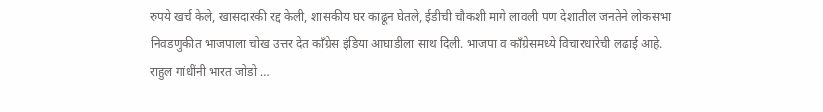रुपये खर्च केले, खासदारकी रद्द केली, शासकीय घर काढून घेतले, ईडीची चौकशी मागे लावली पण देशातील जनतेने लोकसभा निवडणुकीत भाजपाला चोख उत्तर देत काँग्रेस इंडिया आघाडीला साथ दिली. भाजपा व काँग्रेसमध्ये विचारधारेची लढाई आहे. राहुल गांधींनी भारत जोडो …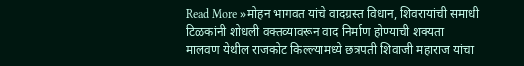Read More »मोहन भागवत यांचे वादग्रस्त विधान, शिवरायांची समाधी टिळकांनी शोधली वक्तव्यावरून वाद निर्माण होण्याची शक्यता
मालवण येथील राजकोट किल्ल्यामध्ये छत्रपती शिवाजी महाराज यांचा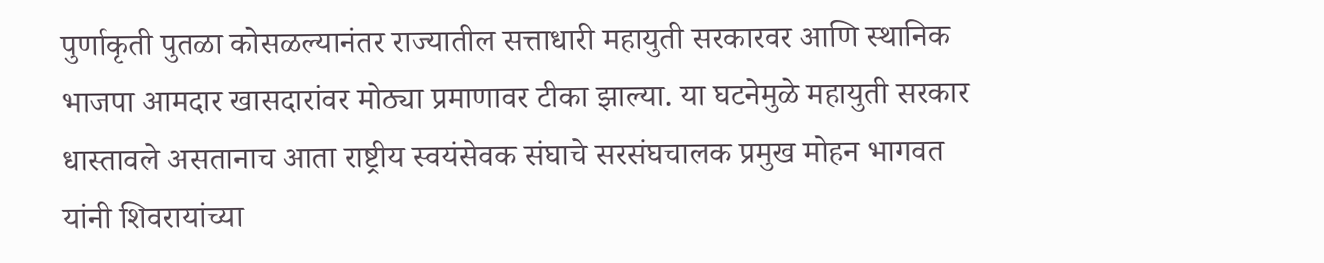पुर्णाकृती पुतळा कोसळल्यानंतर राज्यातील सत्ताधारी महायुती सरकारवर आणि स्थानिक भाजपा आमदार खासदारांवर मोठ्या प्रमाणावर टीका झाल्या. या घटनेमुळे महायुती सरकार धास्तावले असतानाच आता राष्ट्रीय स्वयंसेवक संघाचे सरसंघचालक प्रमुख मोहन भागवत यांनी शिवरायांच्या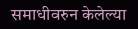समाधीवरुन केलेल्या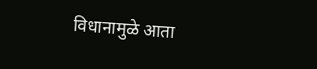विधानामुळे आता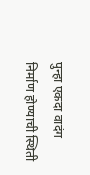पुन्हा एकदा वादंग निर्माण होण्याची स्थिती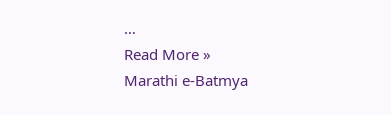…
Read More »
Marathi e-Batmya